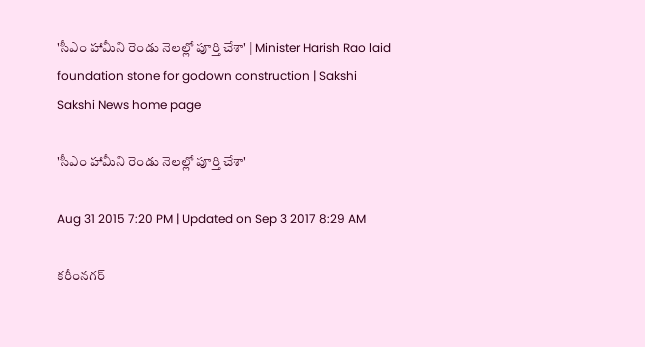'సీఎం హామీని రెండు నెలల్లో పూర్తి చేశా' | Minister Harish Rao laid foundation stone for godown construction | Sakshi
Sakshi News home page

'సీఎం హామీని రెండు నెలల్లో పూర్తి చేశా'

Aug 31 2015 7:20 PM | Updated on Sep 3 2017 8:29 AM

కరీంనగర్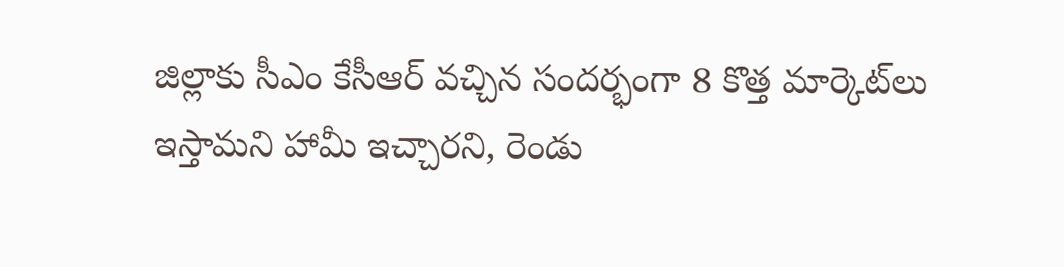జిల్లాకు సీఎం కేసీఆర్ వచ్చిన సందర్భంగా 8 కొత్త మార్కెట్‌లు ఇస్తామని హామీ ఇచ్చారని, రెండు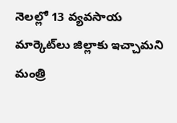నెలల్లో 13 వ్యవసాయ మార్కెట్‌లు జిల్లాకు ఇచ్చామని మంత్రి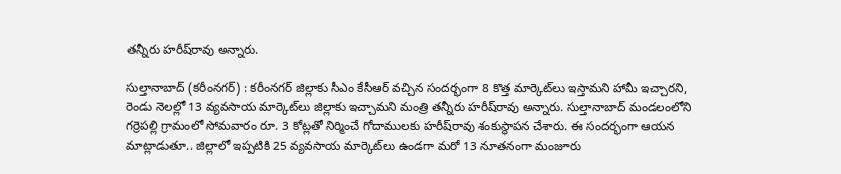తన్నీరు హరీష్‌రావు అన్నారు.

సుల్తానాబాద్ (కరీంనగర్) : కరీంనగర్ జిల్లాకు సీఎం కేసీఆర్ వచ్చిన సందర్భంగా 8 కొత్త మార్కెట్‌లు ఇస్తామని హామీ ఇచ్చారని,  రెండు నెలల్లో 13 వ్యవసాయ మార్కెట్‌లు జిల్లాకు ఇచ్చామని మంత్రి తన్నీరు హరీష్‌రావు అన్నారు. సుల్తానాబాద్ మండలంలోని గర్రెపల్లి గ్రామంలో సోమవారం రూ. 3 కోట్లతో నిర్మించే గోదాములకు హరీష్‌రావు శంకుస్థాపన చేశారు. ఈ సందర్భంగా ఆయన మాట్లాడుతూ.. జిల్లాలో ఇప్పటికి 25 వ్యవసాయ మార్కెట్‌లు ఉండగా మరో 13 నూతనంగా మంజూరు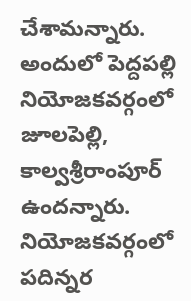చేశామన్నారు. అందులో పెద్దపల్లి నియోజకవర్గంలో జూలపెల్లి, కాల్వశ్రీరాంపూర్ ఉందన్నారు. నియోజకవర్గంలో పదిన్నర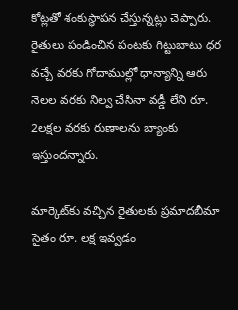కోట్లతో శంకుస్థాపన చేస్తున్నట్లు చెప్పారు. రైతులు పండించిన పంటకు గిట్టుబాటు ధర వచ్చే వరకు గోదాముల్లో ధాన్యాన్ని ఆరు నెలల వరకు నిల్వ చేసినా వడ్డీ లేని రూ. 2లక్షల వరకు రుణాలను బ్యాంకు ఇస్తుందన్నారు.

మార్కెట్‌కు వచ్చిన రైతులకు ప్రమాదబీమా సైతం రూ. లక్ష ఇవ్వడం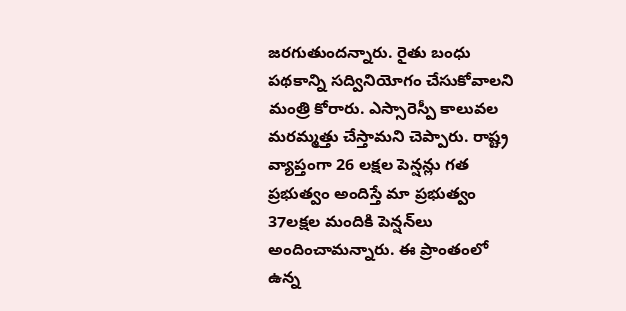జరగుతుందన్నారు. రైతు బంధు పథకాన్ని సద్వినియోగం చేసుకోవాలని మంత్రి కోరారు. ఎస్సారెస్పీ కాలువల మరమ్మత్తు చేస్తామని చెప్పారు. రాష్ట్ర వ్యాప్తంగా 26 లక్షల పెన్షన్లు గత ప్రభుత్వం అందిస్తే మా ప్రభుత్వం 37లక్షల మందికి పెన్షన్‌లు అందించామన్నారు. ఈ ప్రాంతంలో ఉన్న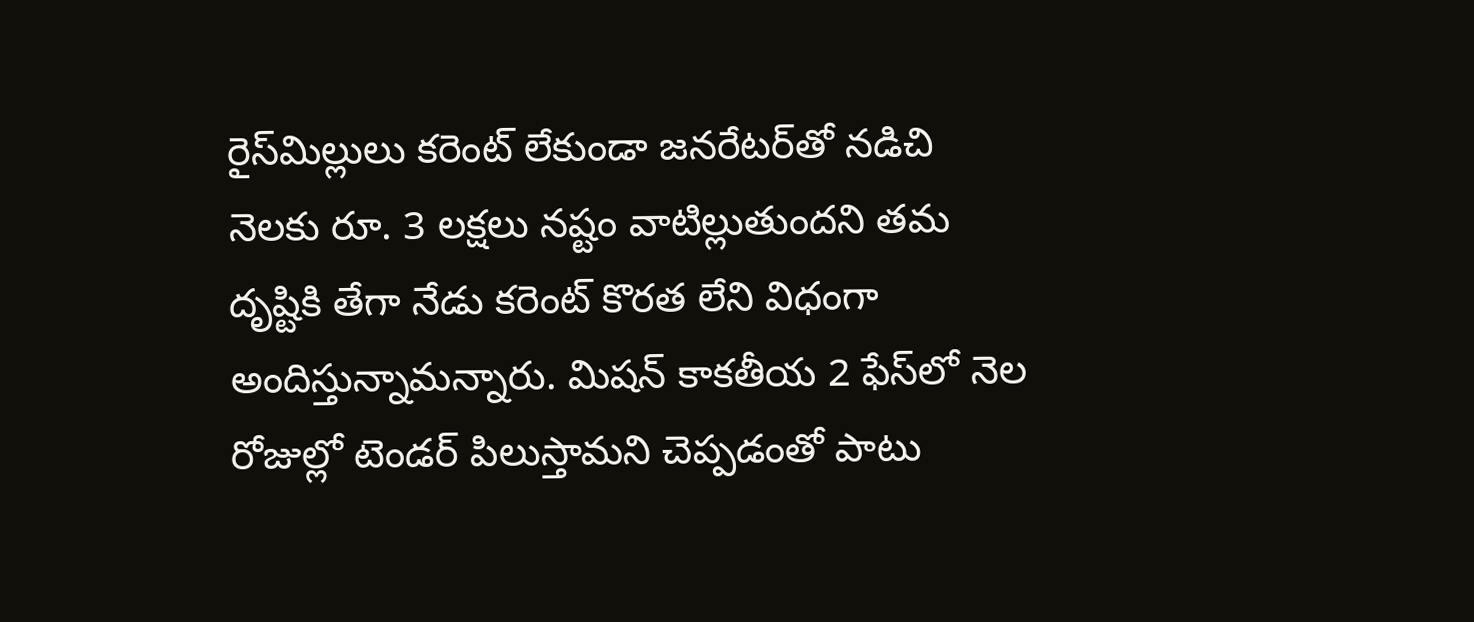రైస్‌మిల్లులు కరెంట్ లేకుండా జనరేటర్‌తో నడిచి నెలకు రూ. 3 లక్షలు నష్టం వాటిల్లుతుందని తమ దృష్టికి తేగా నేడు కరెంట్ కొరత లేని విధంగా అందిస్తున్నామన్నారు. మిషన్ కాకతీయ 2 ఫేస్‌లో నెల రోజుల్లో టెండర్ పిలుస్తామని చెప్పడంతో పాటు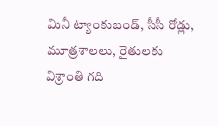మినీ ట్యాంకుబండ్, సీసీ రోడ్లు, మూత్రశాలలు, రైతులకు విశ్రాంతి గది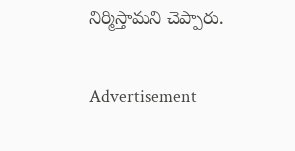నిర్మిస్తామని చెప్పారు.

Advertisement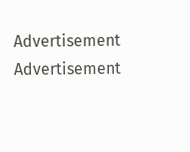Advertisement
Advertisement